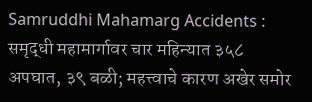Samruddhi Mahamarg Accidents : समृद्धी महामार्गावर चार महिन्यात ३५८ अपघात, ३९ बळी; महत्त्वाचे कारण अखेर समोर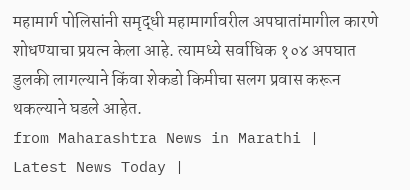महामार्ग पोलिसांनी समृद्धी महामार्गावरील अपघातांमागील कारणे शोधण्याचा प्रयत्न केला आहे. त्यामध्ये सर्वाधिक १०४ अपघात डुलकी लागल्याने किंवा शेकडो किमीचा सलग प्रवास करून थकल्याने घडले आहेत.
from Maharashtra News in Marathi | Latest News Today |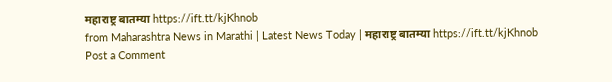महाराष्ट्र बातम्या https://ift.tt/kjKhnob
from Maharashtra News in Marathi | Latest News Today | महाराष्ट्र बातम्या https://ift.tt/kjKhnob
Post a Comment